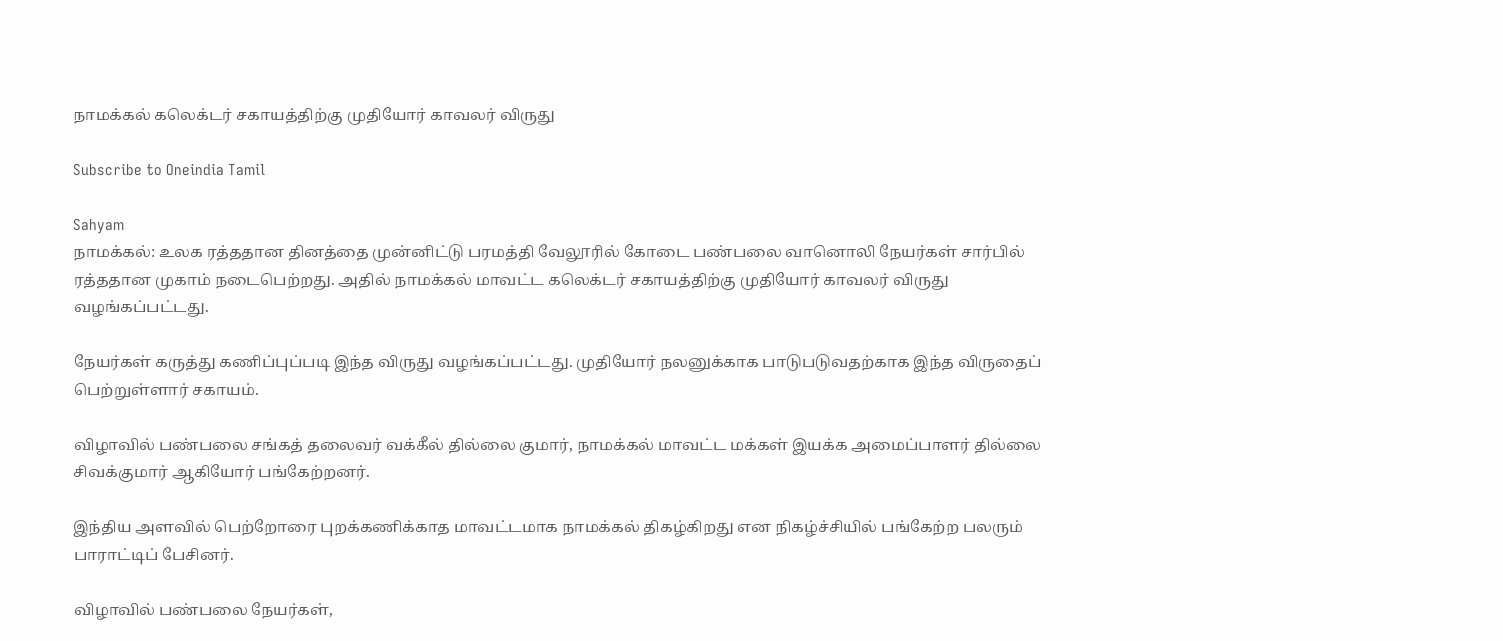நாமக்கல் கலெக்டர் சகாயத்திற்கு முதியோர் காவலர் விருது

Subscribe to Oneindia Tamil

Sahyam
நாமக்கல்: உலக ரத்ததான தினத்தை முன்னிட்டு பரமத்தி வேலூரில் கோடை பண்பலை வானொலி நேயர்கள் சார்பில் ரத்ததான முகாம் நடைபெற்றது. அதில் நாமக்கல் மாவட்ட கலெக்டர் சகாயத்திற்கு முதியோர் காவலர் விருது வழங்கப்பட்டது.

நேயர்கள் கருத்து கணிப்புப்படி இந்த விருது வழங்கப்பட்டது. முதியோர் நலனுக்காக பாடுபடுவதற்காக இந்த விருதைப் பெற்றுள்ளார் சகாயம்.

விழாவில் பண்பலை சங்கத் தலைவர் வக்கீல் தில்லை குமார், நாமக்கல் மாவட்ட மக்கள் இயக்க அமைப்பாளர் தில்லை சிவக்குமார் ஆகியோர் பங்கேற்றனர்.

இந்திய அளவில் பெற்றோரை புறக்கணிக்காத மாவட்டமாக நாமக்கல் திகழ்கிறது என நிகழ்ச்சியில் பங்கேற்ற பலரும் பாராட்டிப் பேசினர்.

விழாவில் பண்பலை நேயர்கள்,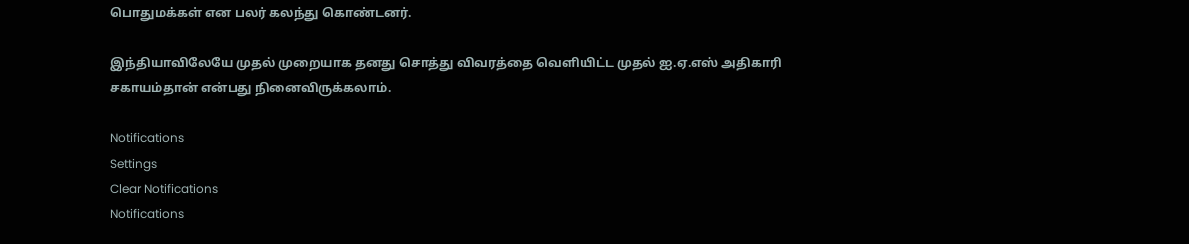பொதுமக்கள் என பலர் கலந்து கொண்டனர்.

இந்தியாவிலேயே முதல் முறையாக தனது சொத்து விவரத்தை வெளியிட்ட முதல் ஐ.ஏ.எஸ் அதிகாரி சகாயம்தான் என்பது நினைவிருக்கலாம்.

Notifications
Settings
Clear Notifications
Notifications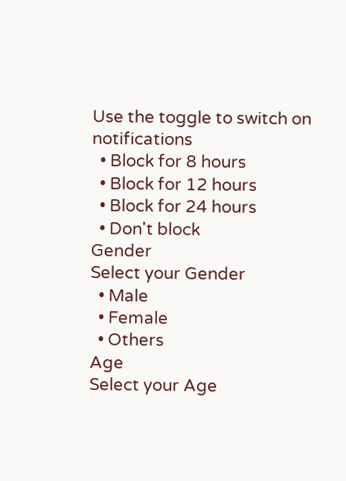Use the toggle to switch on notifications
  • Block for 8 hours
  • Block for 12 hours
  • Block for 24 hours
  • Don't block
Gender
Select your Gender
  • Male
  • Female
  • Others
Age
Select your Age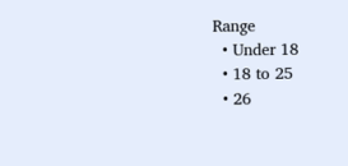Range
  • Under 18
  • 18 to 25
  • 26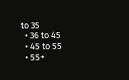to 35
  • 36 to 45
  • 45 to 55
  • 55+